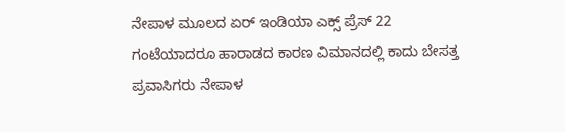ನೇಪಾಳ ಮೂಲದ ಏರ್ ಇಂಡಿಯಾ ಎಕ್ಸ್ ಪ್ರೆಸ್ 22 ಗಂಟೆಯಾದರೂ ಹಾರಾಡದ ಕಾರಣ ವಿಮಾನದಲ್ಲಿ ಕಾದು ಬೇಸತ್ತ ಪ್ರವಾಸಿಗರು ನೇಪಾಳ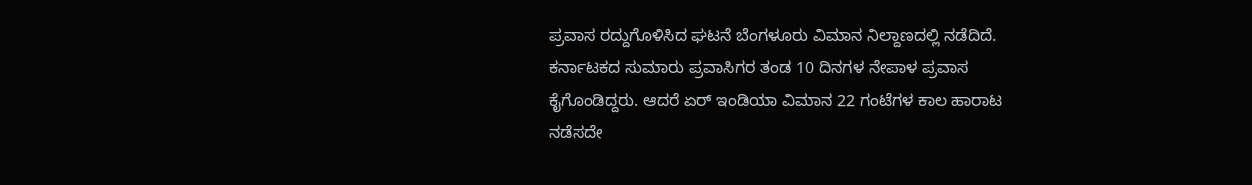ಪ್ರವಾಸ ರದ್ದುಗೊಳಿಸಿದ ಘಟನೆ ಬೆಂಗಳೂರು ವಿಮಾನ ನಿಲ್ದಾಣದಲ್ಲಿ ನಡೆದಿದೆ.
ಕರ್ನಾಟಕದ ಸುಮಾರು ಪ್ರವಾಸಿಗರ ತಂಡ 10 ದಿನಗಳ ನೇಪಾಳ ಪ್ರವಾಸ ಕೈಗೊಂಡಿದ್ದರು. ಆದರೆ ಏರ್ ಇಂಡಿಯಾ ವಿಮಾನ 22 ಗಂಟೆಗಳ ಕಾಲ ಹಾರಾಟ ನಡೆಸದೇ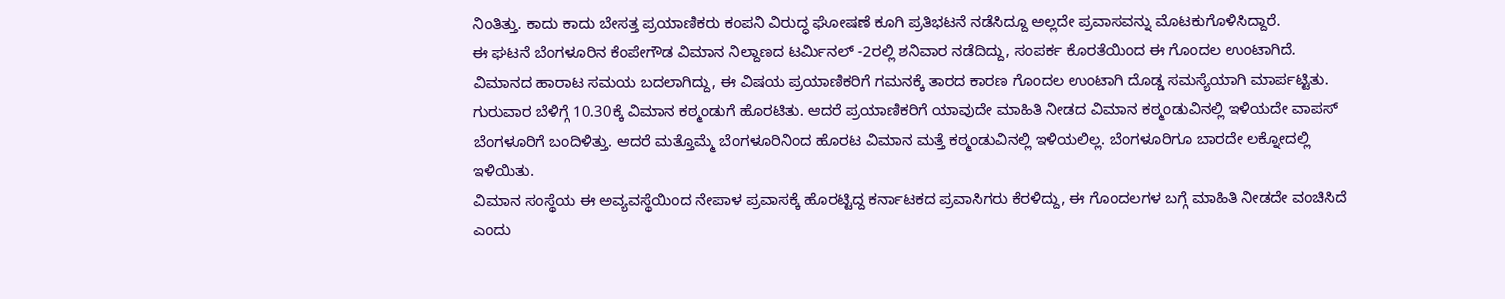ನಿಂತಿತ್ತು. ಕಾದು ಕಾದು ಬೇಸತ್ತ ಪ್ರಯಾಣಿಕರು ಕಂಪನಿ ವಿರುದ್ಧ ಘೋಷಣೆ ಕೂಗಿ ಪ್ರತಿಭಟನೆ ನಡೆಸಿದ್ದೂ ಅಲ್ಲದೇ ಪ್ರವಾಸವನ್ನು ಮೊಟಕುಗೊಳಿಸಿದ್ದಾರೆ.
ಈ ಘಟನೆ ಬೆಂಗಳೂರಿನ ಕೆಂಪೇಗೌಡ ವಿಮಾನ ನಿಲ್ದಾಣದ ಟರ್ಮಿನಲ್ -2ರಲ್ಲಿ ಶನಿವಾರ ನಡೆದಿದ್ದು, ಸಂಪರ್ಕ ಕೊರತೆಯಿಂದ ಈ ಗೊಂದಲ ಉಂಟಾಗಿದೆ. ವಿಮಾನದ ಹಾರಾಟ ಸಮಯ ಬದಲಾಗಿದ್ದು, ಈ ವಿಷಯ ಪ್ರಯಾಣಿಕರಿಗೆ ಗಮನಕ್ಕೆ ತಾರದ ಕಾರಣ ಗೊಂದಲ ಉಂಟಾಗಿ ದೊಡ್ಡ ಸಮಸ್ಯೆಯಾಗಿ ಮಾರ್ಪಟ್ಟಿತು.
ಗುರುವಾರ ಬೆಳಿಗ್ಗೆ 10.30ಕ್ಕೆ ವಿಮಾನ ಕಠ್ಮಂಡುಗೆ ಹೊರಟಿತು. ಆದರೆ ಪ್ರಯಾಣಿಕರಿಗೆ ಯಾವುದೇ ಮಾಹಿತಿ ನೀಡದ ವಿಮಾನ ಕಠ್ಮಂಡುವಿನಲ್ಲಿ ಇಳಿಯದೇ ವಾಪಸ್ ಬೆಂಗಳೂರಿಗೆ ಬಂದಿಳಿತ್ತು. ಆದರೆ ಮತ್ತೊಮ್ಮೆ ಬೆಂಗಳೂರಿನಿಂದ ಹೊರಟ ವಿಮಾನ ಮತ್ತೆ ಕಠ್ಮಂಡುವಿನಲ್ಲಿ ಇಳಿಯಲಿಲ್ಲ. ಬೆಂಗಳೂರಿಗೂ ಬಾರದೇ ಲಕ್ನೋದಲ್ಲಿ ಇಳಿಯಿತು.
ವಿಮಾನ ಸಂಸ್ಥೆಯ ಈ ಅವ್ಯವಸ್ಥೆಯಿಂದ ನೇಪಾಳ ಪ್ರವಾಸಕ್ಕೆ ಹೊರಟ್ಟಿದ್ದ ಕರ್ನಾಟಕದ ಪ್ರವಾಸಿಗರು ಕೆರಳಿದ್ದು, ಈ ಗೊಂದಲಗಳ ಬಗ್ಗೆ ಮಾಹಿತಿ ನೀಡದೇ ವಂಚಿಸಿದೆ ಎಂದು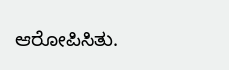ಆರೋಪಿಸಿತು.